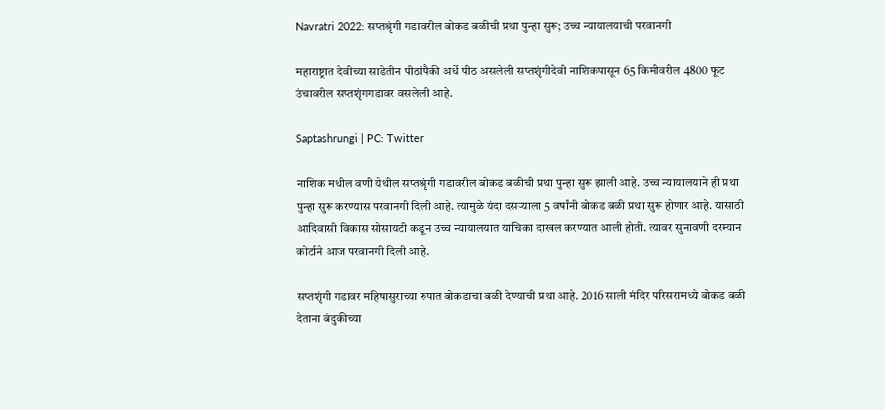Navratri 2022: सप्तश्रृंगी गडावरील बोकड बळीची प्रथा पुन्हा सुरू; उच्च न्यायालयाची परवानगी

महाराष्ट्रात देवीच्या साडेतीन पीठांपैकी अर्धे पीठ असलेली सप्तशृंगीदेवी नाशिकपासून 65 किमीवरील 4800 फूट उंचावरील सप्तशृंगगडावर वसलेली आहे.

Saptashrungi | PC: Twitter

नाशिक मधील वणी येथील सप्तश्रृंगी गडावरील बोकड बळीची प्रथा पुन्हा सुरू झाली आहे. उच्च न्यायालयाने ही प्रथा पुन्हा सुरू करण्यास परवानगी दिली आहे. त्यामुळे यंदा दसर्‍याला 5 वर्षांनी बोकड बळी प्रथा सुरू होणार आहे. यासाठी आदिवासी विकास सोसायटी कडून उच्च न्यायालयात याचिका दाखल करण्यात आली होती. त्यावर सुनावणी दरम्यान कोर्टाने आज परवानगी दिली आहे.

सप्तशृंगी गडावर महिषासुराच्या रुपात बोकडाचा बळी देण्याची प्रथा आहे. 2016 साली मंदिर परिसरामध्ये बोकड बळी देताना बंदुकीच्या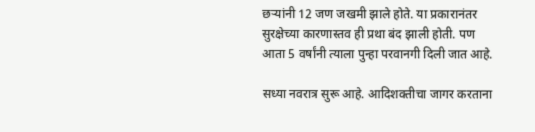छर्‍यांनी 12 जण जखमी झाले होते. या प्रकारानंतर सुरक्षेच्या कारणास्तव ही प्रथा बंद झाली होती. पण आता 5 वर्षांनी त्याला पुन्हा परवानगी दिली जात आहे.

सध्या नवरात्र सुरू आहे. आदिशक्तीचा जागर करताना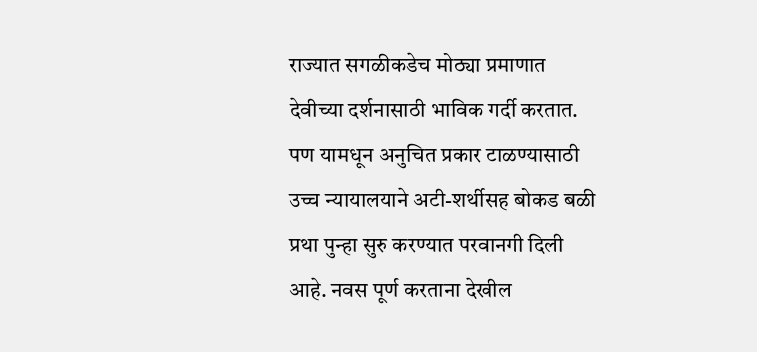राज्यात सगळीकडेच मोठ्या प्रमाणात देवीच्या दर्शनासाठी भाविक गर्दी करतात. पण यामधून अनुचित प्रकार टाळण्यासाठी उच्च न्यायालयाने अटी-शर्थीसह बोकड बळी प्रथा पुन्हा सुरु करण्यात परवानगी दिली आहे. नवस पूर्ण करताना देखील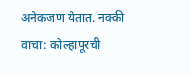अनेकजण येतात. नक्की वाचा: कोल्हापूरची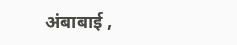अंबाबाई ,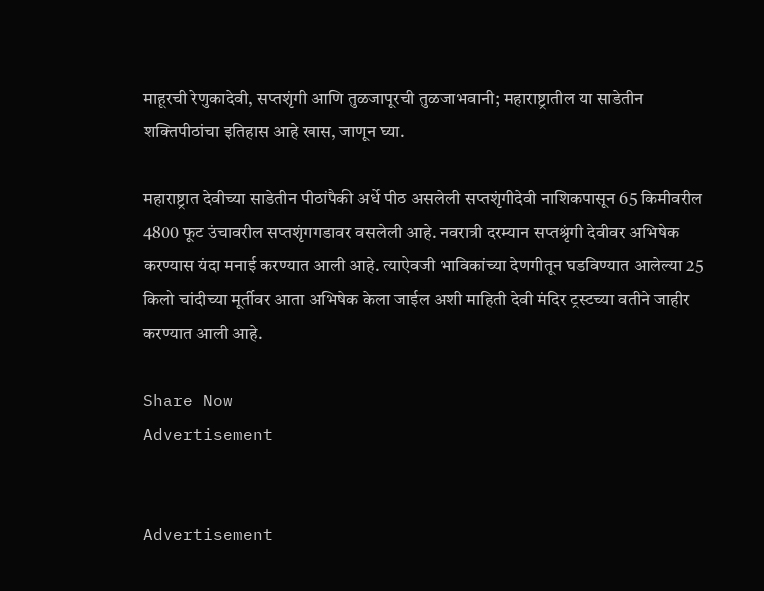माहूरची रेणुकादेवी, सप्तशृंगी आणि तुळजापूरची तुळजाभवानी; महाराष्ट्रातील या साडेतीन शक्तिपीठांचा इतिहास आहे खास, जाणून घ्या.

महाराष्ट्रात देवीच्या साडेतीन पीठांपैकी अर्धे पीठ असलेली सप्तशृंगीदेवी नाशिकपासून 65 किमीवरील 4800 फूट उंचावरील सप्तशृंगगडावर वसलेली आहे. नवरात्री दरम्यान सप्तश्रृंगी देवीवर अभिषेक करण्यास यंदा मनाई करण्यात आली आहे. त्याऐवजी भाविकांच्या देणगीतून घडविण्यात आलेल्या 25 किलो चांदीच्या मूर्तीवर आता अभिषेक केला जाईल अशी माहिती देवी मंदिर ट्रस्टच्या वतीने जाहीर करण्यात आली आहे.

Share Now
Advertisement


Advertisement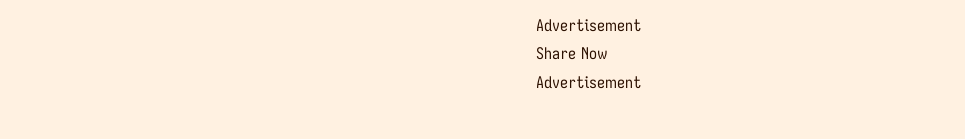Advertisement
Share Now
Advertisement